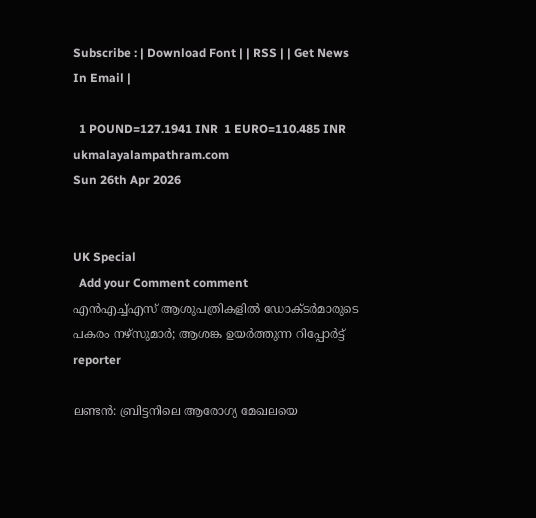Subscribe : | Download Font | | RSS | | Get News In Email |

  1 POUND=127.1941 INR  1 EURO=110.485 INR
ukmalayalampathram.com
Sun 26th Apr 2026


UK Special
  Add your Comment comment
എന്‍എച്ച്എസ് ആശുപത്രികളില്‍ ഡോക്ടര്‍മാരുടെ പകരം നഴ്സുമാര്‍; ആശങ്ക ഉയര്‍ത്തുന്ന റിപ്പോര്‍ട്ട്
reporter

ലണ്ടന്‍: ബ്രിട്ടനിലെ ആരോഗ്യ മേഖലയെ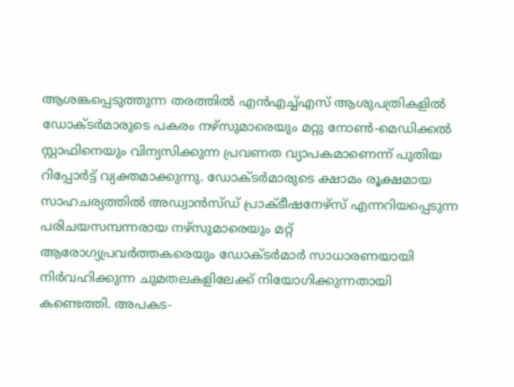ആശങ്കപ്പെടുത്തുന്ന തരത്തില്‍ എന്‍എച്ച്എസ് ആശുപത്രികളില്‍ ഡോക്ടര്‍മാരുടെ പകരം നഴ്സുമാരെയും മറ്റു നോണ്‍-മെഡിക്കല്‍ സ്റ്റാഫിനെയും വിന്യസിക്കുന്ന പ്രവണത വ്യാപകമാണെന്ന് പുതിയ റിപ്പോര്‍ട്ട് വ്യക്തമാക്കുന്നു. ഡോക്ടര്‍മാരുടെ ക്ഷാമം രൂക്ഷമായ സാഹചര്യത്തില്‍ അഡ്വാന്‍സ്ഡ് പ്രാക്ടീഷനേഴ്സ് എന്നറിയപ്പെടുന്ന പരിചയസമ്പന്നരായ നഴ്സുമാരെയും മറ്റ് ആരോഗ്യപ്രവര്‍ത്തകരെയും ഡോക്ടര്‍മാര്‍ സാധാരണയായി നിര്‍വഹിക്കുന്ന ചുമതലകളിലേക്ക് നിയോഗിക്കുന്നതായി കണ്ടെത്തി. അപകട-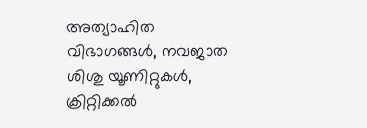അത്യാഹിത വിഭാഗങ്ങള്‍, നവജാത ശിശു യൂണിറ്റുകള്‍, ക്രിറ്റിക്കല്‍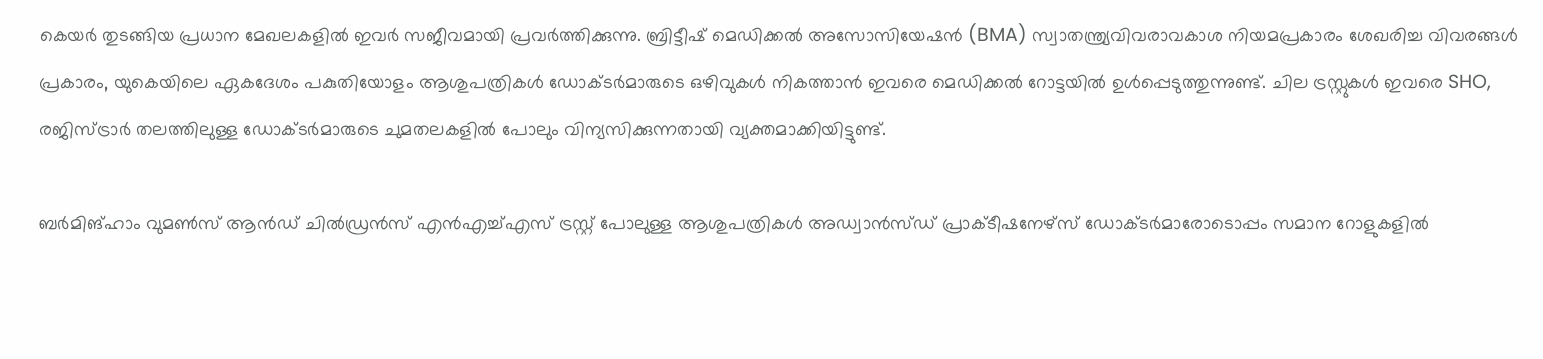കെയര്‍ തുടങ്ങിയ പ്രധാന മേഖലകളില്‍ ഇവര്‍ സജീവമായി പ്രവര്‍ത്തിക്കുന്നു. ബ്രിട്ടീഷ് മെഡിക്കല്‍ അസോസിയേഷന്‍ (BMA) സ്വാതന്ത്ര്യവിവരാവകാശ നിയമപ്രകാരം ശേഖരിച്ച വിവരങ്ങള്‍ പ്രകാരം, യുകെയിലെ ഏകദേശം പകുതിയോളം ആശുപത്രികള്‍ ഡോക്ടര്‍മാരുടെ ഒഴിവുകള്‍ നികത്താന്‍ ഇവരെ മെഡിക്കല്‍ റോട്ടയില്‍ ഉള്‍പ്പെടുത്തുന്നുണ്ട്. ചില ട്രസ്റ്റുകള്‍ ഇവരെ SHO, രജിസ്ട്രാര്‍ തലത്തിലുള്ള ഡോക്ടര്‍മാരുടെ ചുമതലകളില്‍ പോലും വിന്യസിക്കുന്നതായി വ്യക്തമാക്കിയിട്ടുണ്ട്.

ബര്‍മിങ്ഹാം വുമണ്‍സ് ആന്‍ഡ് ചില്‍ഡ്രന്‍സ് എന്‍എച്ച്എസ് ട്രസ്റ്റ് പോലുള്ള ആശുപത്രികള്‍ അഡ്വാന്‍സ്ഡ് പ്രാക്ടീഷനേഴ്സ് ഡോക്ടര്‍മാരോടൊപ്പം സമാന റോളുകളില്‍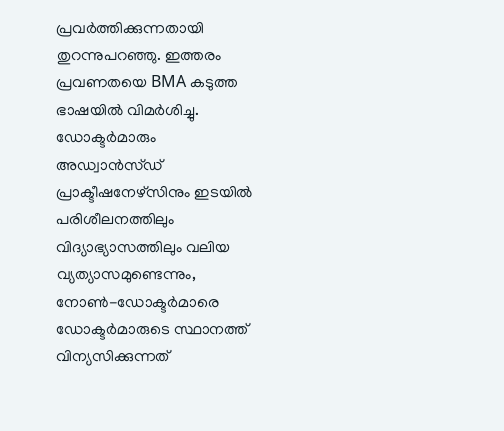പ്രവര്‍ത്തിക്കുന്നതായി തുറന്നുപറഞ്ഞു. ഇത്തരം പ്രവണതയെ BMA കടുത്ത ഭാഷയില്‍ വിമര്‍ശിച്ചു. ഡോക്ടര്‍മാരും അഡ്വാന്‍സ്ഡ് പ്രാക്ടീഷനേഴ്സിനും ഇടയില്‍ പരിശീലനത്തിലും വിദ്യാഭ്യാസത്തിലും വലിയ വ്യത്യാസമുണ്ടെന്നും, നോണ്‍-ഡോക്ടര്‍മാരെ ഡോക്ടര്‍മാരുടെ സ്ഥാനത്ത് വിന്യസിക്കുന്നത്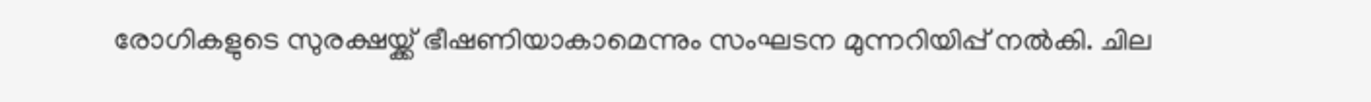രോഗികളുടെ സുരക്ഷയ്ക്ക് ഭീഷണിയാകാമെന്നും സംഘടന മുന്നറിയിപ്പ് നല്‍കി. ചില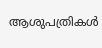ആശുപത്രികള്‍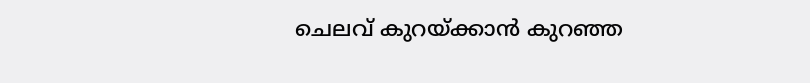ചെലവ് കുറയ്ക്കാന്‍ കുറഞ്ഞ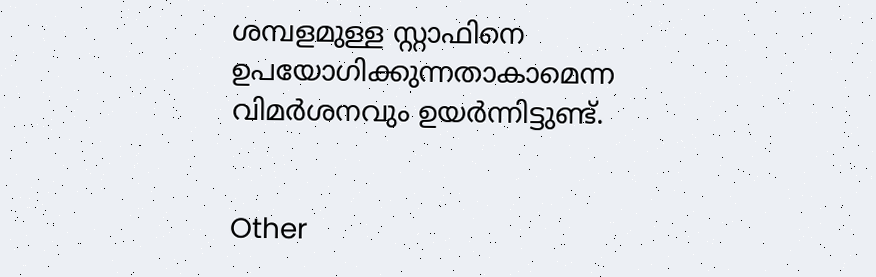ശമ്പളമുള്ള സ്റ്റാഫിനെ ഉപയോഗിക്കുന്നതാകാമെന്ന വിമര്‍ശനവും ഉയര്‍ന്നിട്ടുണ്ട്.


Other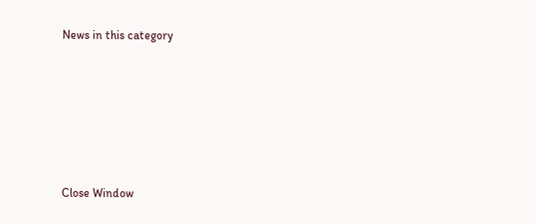News in this category








Close Window